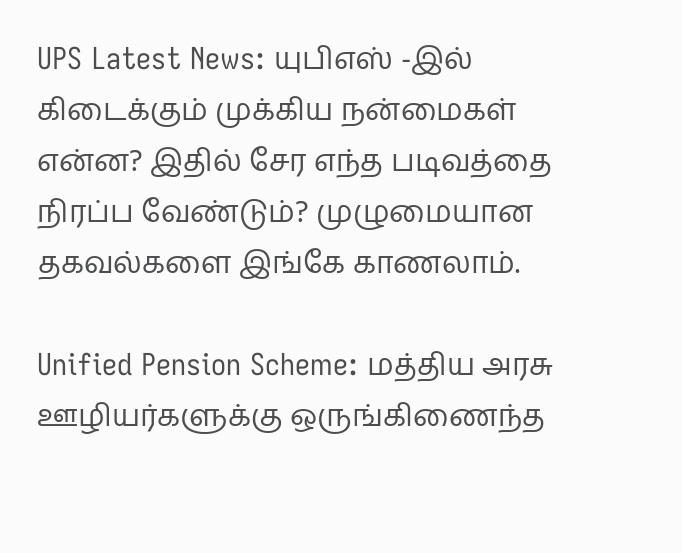UPS Latest News: யுபிஎஸ் -இல் கிடைக்கும் முக்கிய நன்மைகள் என்ன? இதில் சேர எந்த படிவத்தை நிரப்ப வேண்டும்? முழுமையான தகவல்களை இங்கே காணலாம்.

Unified Pension Scheme: மத்திய அரசு ஊழியர்களுக்கு ஒருங்கிணைந்த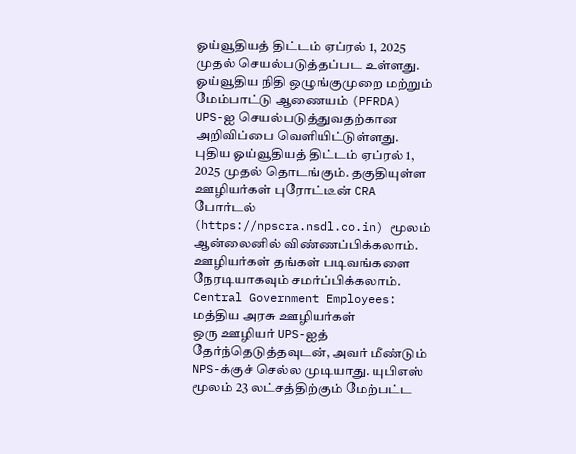ஓய்வூதியத் திட்டம் ஏப்ரல் 1, 2025 முதல் செயல்படுத்தப்பட உள்ளது. ஓய்வூதிய நிதி ஒழுங்குமுறை மற்றும் மேம்பாட்டு ஆணையம் (PFRDA) UPS-ஐ செயல்படுத்துவதற்கான அறிவிப்பை வெளியிட்டுள்ளது. புதிய ஓய்வூதியத் திட்டம் ஏப்ரல் 1, 2025 முதல் தொடங்கும். தகுதியுள்ள ஊழியர்கள் புரோட்டீன் CRA போர்டல் (https://npscra.nsdl.co.in) மூலம் ஆன்லைனில் விண்ணப்பிக்கலாம். ஊழியர்கள் தங்கள் படிவங்களை நேரடியாகவும் சமர்ப்பிக்கலாம்.
Central Government Employees: மத்திய அரசு ஊழியர்கள்
ஒரு ஊழியர் UPS-ஐத் தேர்ந்தெடுத்தவுடன், அவர் மீண்டும் NPS-க்குச் செல்ல முடியாது. யுபிஎஸ் மூலம் 23 லட்சத்திற்கும் மேற்பட்ட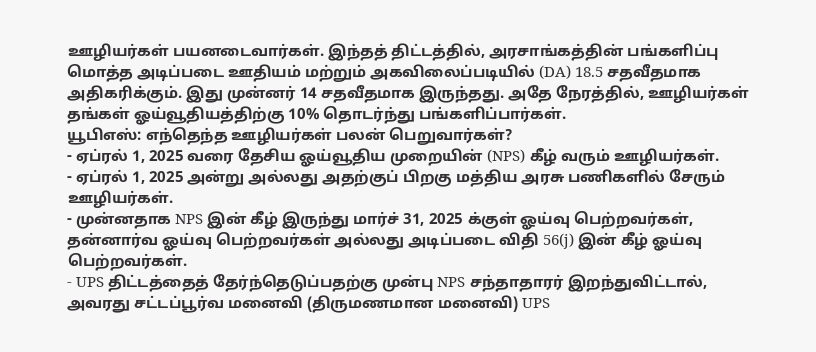ஊழியர்கள் பயனடைவார்கள். இந்தத் திட்டத்தில், அரசாங்கத்தின் பங்களிப்பு மொத்த அடிப்படை ஊதியம் மற்றும் அகவிலைப்படியில் (DA) 18.5 சதவீதமாக அதிகரிக்கும். இது முன்னர் 14 சதவீதமாக இருந்தது. அதே நேரத்தில், ஊழியர்கள் தங்கள் ஓய்வூதியத்திற்கு 10% தொடர்ந்து பங்களிப்பார்கள்.
யூபிஎஸ்: எந்தெந்த ஊழியர்கள் பலன் பெறுவார்கள்?
- ஏப்ரல் 1, 2025 வரை தேசிய ஓய்வூதிய முறையின் (NPS) கீழ் வரும் ஊழியர்கள்.
- ஏப்ரல் 1, 2025 அன்று அல்லது அதற்குப் பிறகு மத்திய அரசு பணிகளில் சேரும் ஊழியர்கள்.
- முன்னதாக NPS இன் கீழ் இருந்து மார்ச் 31, 2025 க்குள் ஓய்வு பெற்றவர்கள், தன்னார்வ ஓய்வு பெற்றவர்கள் அல்லது அடிப்படை விதி 56(j) இன் கீழ் ஓய்வு பெற்றவர்கள்.
- UPS திட்டத்தைத் தேர்ந்தெடுப்பதற்கு முன்பு NPS சந்தாதாரர் இறந்துவிட்டால், அவரது சட்டப்பூர்வ மனைவி (திருமணமான மனைவி) UPS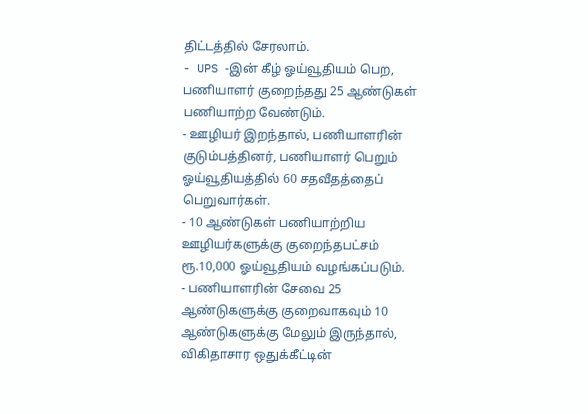திட்டத்தில் சேரலாம்.
- UPS -இன் கீழ் ஓய்வூதியம் பெற, பணியாளர் குறைந்தது 25 ஆண்டுகள் பணியாற்ற வேண்டும்.
- ஊழியர் இறந்தால், பணியாளரின் குடும்பத்தினர், பணியாளர் பெறும் ஓய்வூதியத்தில் 60 சதவீதத்தைப் பெறுவார்கள்.
- 10 ஆண்டுகள் பணியாற்றிய ஊழியர்களுக்கு குறைந்தபட்சம் ரூ.10,000 ஓய்வூதியம் வழங்கப்படும்.
- பணியாளரின் சேவை 25 ஆண்டுகளுக்கு குறைவாகவும் 10 ஆண்டுகளுக்கு மேலும் இருந்தால், விகிதாசார ஒதுக்கீட்டின்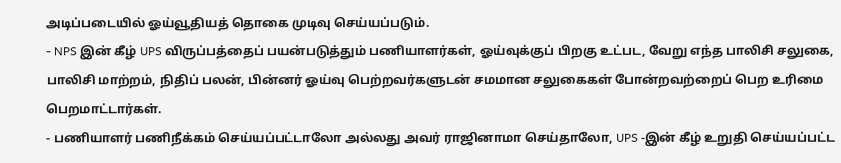அடிப்படையில் ஓய்வூதியத் தொகை முடிவு செய்யப்படும்.
- NPS இன் கீழ் UPS விருப்பத்தைப் பயன்படுத்தும் பணியாளர்கள், ஓய்வுக்குப் பிறகு உட்பட, வேறு எந்த பாலிசி சலுகை, பாலிசி மாற்றம், நிதிப் பலன், பின்னர் ஓய்வு பெற்றவர்களுடன் சமமான சலுகைகள் போன்றவற்றைப் பெற உரிமை பெறமாட்டார்கள்.
- பணியாளர் பணிநீக்கம் செய்யப்பட்டாலோ அல்லது அவர் ராஜினாமா செய்தாலோ, UPS -இன் கீழ் உறுதி செய்யப்பட்ட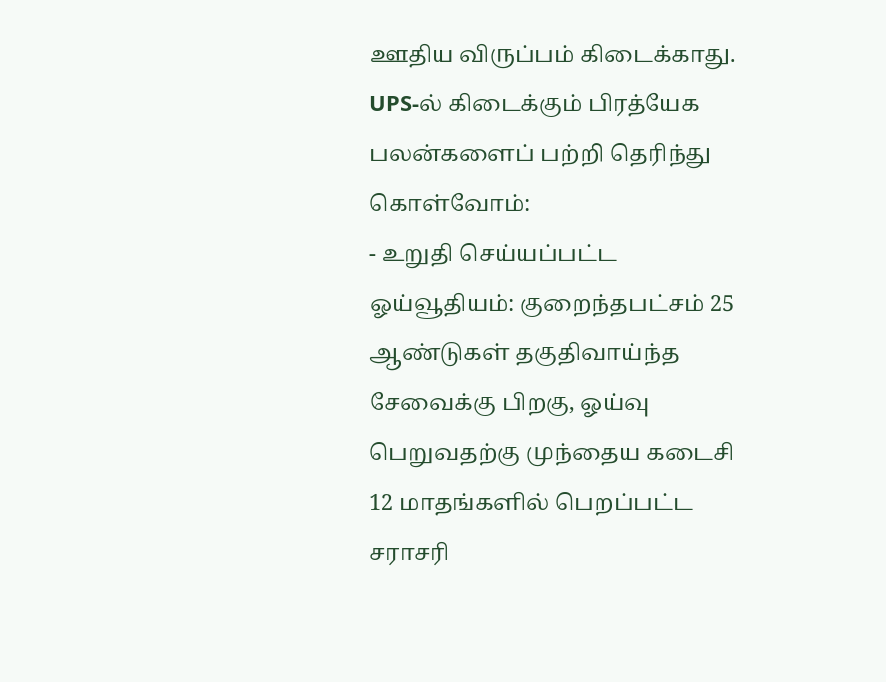ஊதிய விருப்பம் கிடைக்காது.
UPS-ல் கிடைக்கும் பிரத்யேக பலன்களைப் பற்றி தெரிந்து கொள்வோம்:
- உறுதி செய்யப்பட்ட ஓய்வூதியம்: குறைந்தபட்சம் 25 ஆண்டுகள் தகுதிவாய்ந்த சேவைக்கு பிறகு, ஓய்வு பெறுவதற்கு முந்தைய கடைசி 12 மாதங்களில் பெறப்பட்ட சராசரி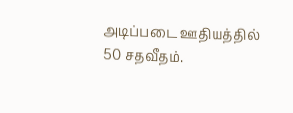அடிப்படை ஊதியத்தில் 50 சதவீதம்.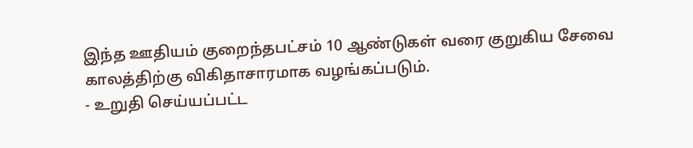இந்த ஊதியம் குறைந்தபட்சம் 10 ஆண்டுகள் வரை குறுகிய சேவை காலத்திற்கு விகிதாசாரமாக வழங்கப்படும்.
- உறுதி செய்யப்பட்ட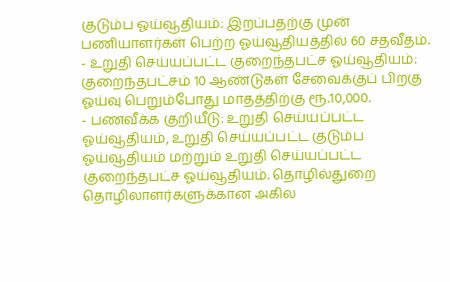குடும்ப ஓய்வூதியம்: இறப்பதற்கு முன் பணியாளர்கள் பெற்ற ஓய்வூதியத்தில் 60 சதவீதம்.
- உறுதி செய்யப்பட்ட குறைந்தபட்ச ஓய்வூதியம்: குறைந்தபட்சம் 10 ஆண்டுகள் சேவைக்குப் பிறகு ஓய்வு பெறும்போது மாதத்திற்கு ரூ.10,000.
- பணவீக்க குறியீடு: உறுதி செய்யப்பட்ட ஓய்வூதியம், உறுதி செய்யப்பட்ட குடும்ப ஓய்வூதியம் மற்றும் உறுதி செய்யப்பட்ட குறைந்தபட்ச ஓய்வூதியம். தொழில்துறை தொழிலாளர்களுக்கான அகில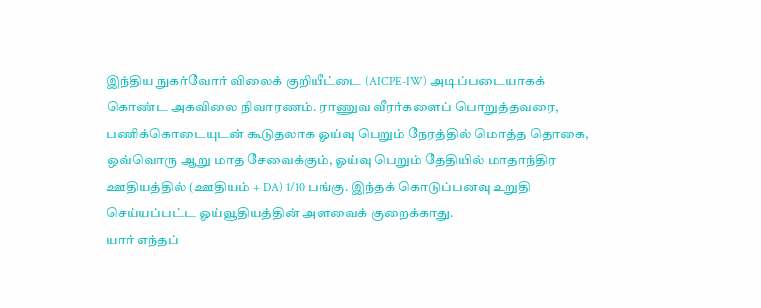இந்திய நுகர்வோர் விலைக் குறியீட்டை (AICPE-IW) அடிப்படையாகக் கொண்ட அகவிலை நிவாரணம். ராணுவ வீரர்களைப் பொறுத்தவரை, பணிக்கொடையுடன் கூடுதலாக ஓய்வு பெறும் நேரத்தில் மொத்த தொகை, ஒவ்வொரு ஆறு மாத சேவைக்கும், ஓய்வு பெறும் தேதியில் மாதாந்திர ஊதியத்தில் (ஊதியம் + DA) 1/10 பங்கு. இந்தக் கொடுப்பனவு உறுதி செய்யப்பட்ட ஓய்வூதியத்தின் அளவைக் குறைக்காது.
யார் எந்தப்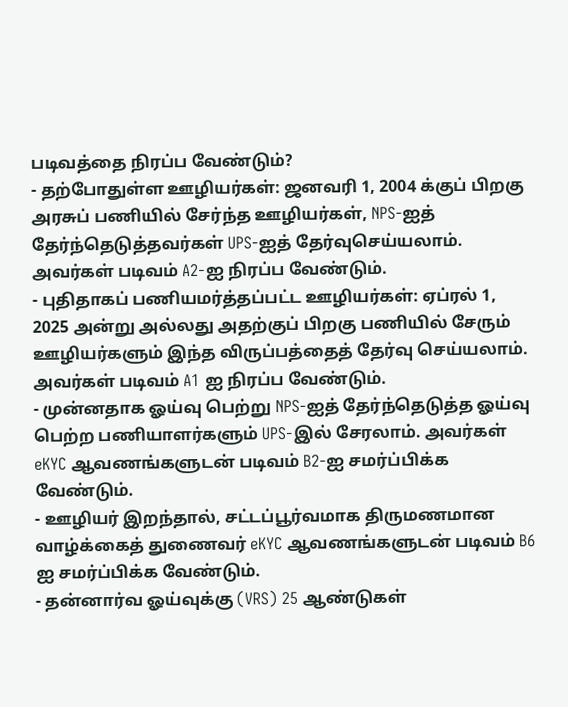படிவத்தை நிரப்ப வேண்டும்?
- தற்போதுள்ள ஊழியர்கள்: ஜனவரி 1, 2004 க்குப் பிறகு அரசுப் பணியில் சேர்ந்த ஊழியர்கள், NPS-ஐத் தேர்ந்தெடுத்தவர்கள் UPS-ஐத் தேர்வுசெய்யலாம். அவர்கள் படிவம் A2-ஐ நிரப்ப வேண்டும்.
- புதிதாகப் பணியமர்த்தப்பட்ட ஊழியர்கள்: ஏப்ரல் 1, 2025 அன்று அல்லது அதற்குப் பிறகு பணியில் சேரும் ஊழியர்களும் இந்த விருப்பத்தைத் தேர்வு செய்யலாம். அவர்கள் படிவம் A1 ஐ நிரப்ப வேண்டும்.
- முன்னதாக ஓய்வு பெற்று NPS-ஐத் தேர்ந்தெடுத்த ஓய்வு பெற்ற பணியாளர்களும் UPS-இல் சேரலாம். அவர்கள் eKYC ஆவணங்களுடன் படிவம் B2-ஐ சமர்ப்பிக்க வேண்டும்.
- ஊழியர் இறந்தால், சட்டப்பூர்வமாக திருமணமான வாழ்க்கைத் துணைவர் eKYC ஆவணங்களுடன் படிவம் B6 ஐ சமர்ப்பிக்க வேண்டும்.
- தன்னார்வ ஓய்வுக்கு (VRS) 25 ஆண்டுகள்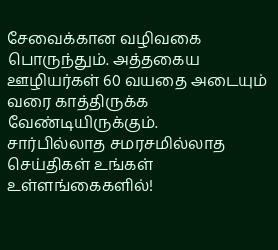சேவைக்கான வழிவகை பொருந்தும். அத்தகைய ஊழியர்கள் 60 வயதை அடையும் வரை காத்திருக்க வேண்டியிருக்கும்.
சார்பில்லாத சமரசமில்லாத செய்திகள் உங்கள் உள்ளங்கைகளில்!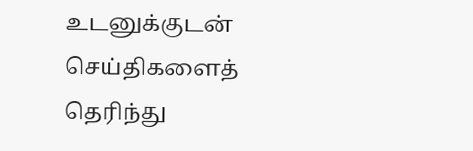உடனுக்குடன் செய்திகளைத் தெரிந்து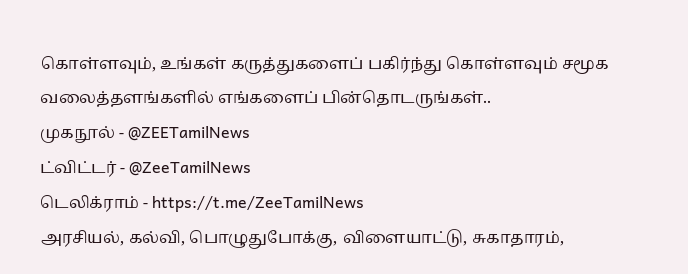கொள்ளவும், உங்கள் கருத்துகளைப் பகிர்ந்து கொள்ளவும் சமூக வலைத்தளங்களில் எங்களைப் பின்தொடருங்கள்..
முகநூல் - @ZEETamilNews
ட்விட்டர் - @ZeeTamilNews
டெலிக்ராம் - https://t.me/ZeeTamilNews
அரசியல், கல்வி, பொழுதுபோக்கு, விளையாட்டு, சுகாதாரம்,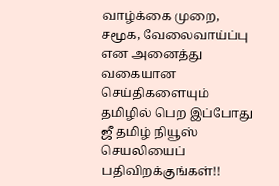வாழ்க்கை முறை, சமூக, வேலைவாய்ப்பு என அனைத்து வகையான செய்திகளையும் தமிழில் பெற இப்போது ஜீ தமிழ் நியூஸ் செயலியைப் பதிவிறக்குங்கள்!!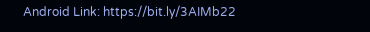Android Link: https://bit.ly/3AIMb22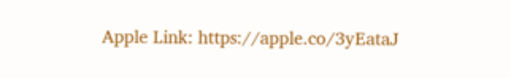Apple Link: https://apple.co/3yEataJ